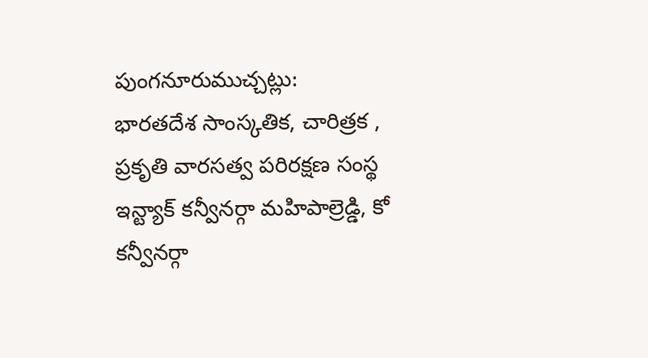పుంగనూరుముచ్చట్లు:
భారతదేశ సాంస్కతిక, చారిత్రక , ప్రకృతి వారసత్వ పరిరక్షణ సంస్థ ఇన్ట్యాక్ కన్వీనర్గా మహిపాల్రెడ్డి, కో కన్వీనర్గా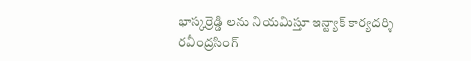భాస్కర్రెడ్డి లను నియమిస్తూ ఇన్ట్యాక్ కార్యదర్శి రవీంద్రసింగ్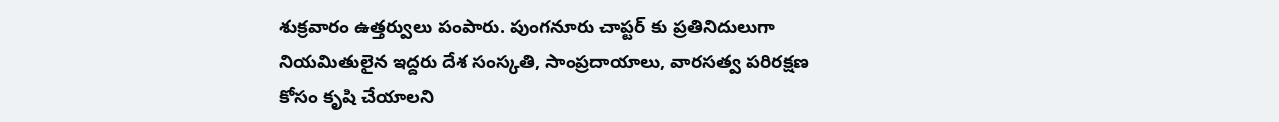శుక్రవారం ఉత్తర్వులు పంపారు. పుంగనూరు చాప్టర్ కు ప్రతినిదులుగా నియమితులైన ఇద్దరు దేశ సంస్కతి, సాంప్రదాయాలు, వారసత్వ పరిరక్షణ కోసం కృషి చేయాలని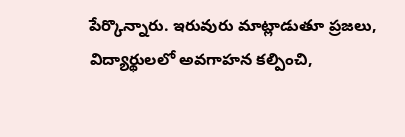పేర్కొన్నారు. ఇరువురు మాట్లాడుతూ ప్రజలు, విద్యార్థులలో అవగాహన కల్పించి,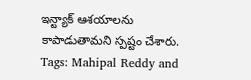ఇన్ట్యాక్ ఆశయాలను కాపాడుతామని స్పష్టం చేశారు.
Tags: Mahipal Reddy and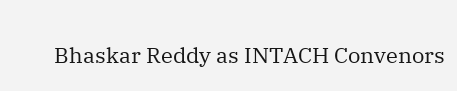Bhaskar Reddy as INTACH Convenors